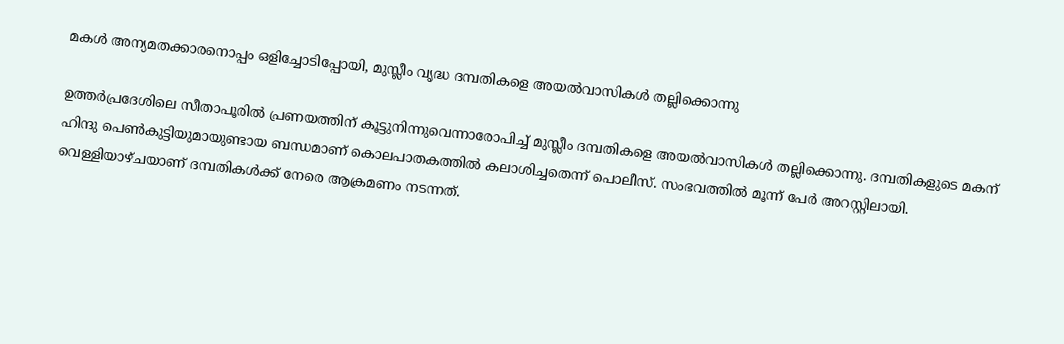മകള്‍ അന്യമതക്കാരനൊപ്പം ഒളിച്ചോടിപ്പോയി, മുസ്ലീം വൃദ്ധ ദമ്പതികളെ അയല്‍വാസികള്‍ തല്ലിക്കൊന്നു

ഉത്തര്‍പ്രദേശിലെ സീതാപൂരില്‍ പ്രണയത്തിന് കൂട്ടുനിന്നുവെന്നാരോപിച്ച് മുസ്ലീം ദമ്പതികളെ അയല്‍വാസികള്‍ തല്ലിക്കൊന്നു. ദമ്പതികളുടെ മകന് ഹിന്ദു പെണ്‍കുട്ടിയുമായുണ്ടായ ബന്ധമാണ് കൊലപാതകത്തില്‍ കലാശിച്ചതെന്ന് പൊലീസ്. സംഭവത്തില്‍ മൂന്ന് പേര്‍ അറസ്റ്റിലായി.
വെള്ളിയാഴ്ചയാണ് ദമ്പതികള്‍ക്ക് നേരെ ആക്രമണം നടന്നത്.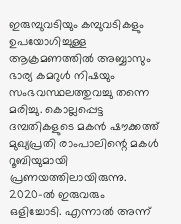ഇരുമ്പുവടിയും കമ്പുവടികളും ഉപയോഗിച്ചുള്ള ആക്രമണത്തില്‍ അബ്ബാസും ഭാര്യ കമറുള്‍ നിഷയും സംഭവസ്ഥലത്തുവച്ചു തന്നെ മരിച്ചു. കൊല്ലപ്പെട്ട ദമ്പതികളുടെ മകന്‍ ഷൗക്കത്ത് മുഖ്യപ്രതി രാംപാലിന്റെ മകള്‍ റൂബിയുമായി പ്രണയത്തിലായിരുന്നു. 2020-ല്‍ ഇരുവരും ഒളിച്ചോടി. എന്നാല്‍ അന്ന്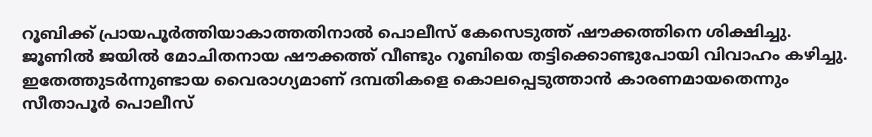റൂബിക്ക് പ്രായപൂര്‍ത്തിയാകാത്തതിനാല്‍ പൊലീസ് കേസെടുത്ത് ഷൗക്കത്തിനെ ശിക്ഷിച്ചു. ജൂണില്‍ ജയില്‍ മോചിതനായ ഷൗക്കത്ത് വീണ്ടും റൂബിയെ തട്ടിക്കൊണ്ടുപോയി വിവാഹം കഴിച്ചു. ഇതേത്തുടര്‍ന്നുണ്ടായ വൈരാഗ്യമാണ് ദമ്പതികളെ കൊലപ്പെടുത്താന്‍ കാരണമായതെന്നും സീതാപൂര്‍ പൊലീസ്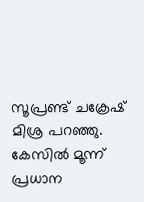സൂപ്രണ്ട് ചക്രേഷ് മിശ്ര പറഞ്ഞു. കേസില്‍ മൂന്ന് പ്രധാന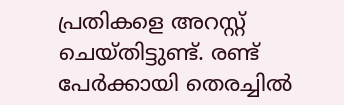പ്രതികളെ അറസ്റ്റ് ചെയ്തിട്ടുണ്ട്. രണ്ട് പേര്‍ക്കായി തെരച്ചില്‍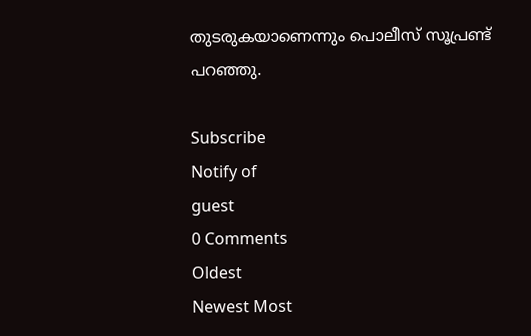തുടരുകയാണെന്നും പൊലീസ് സൂപ്രണ്ട് പറഞ്ഞു.

Subscribe
Notify of
guest
0 Comments
Oldest
Newest Most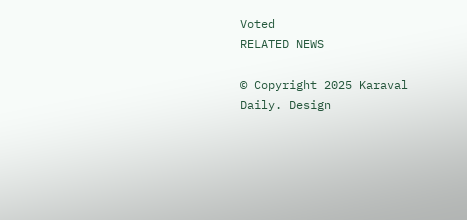Voted
RELATED NEWS

© Copyright 2025 Karaval Daily. Design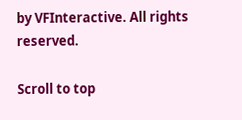by VFInteractive. All rights reserved.

Scroll to top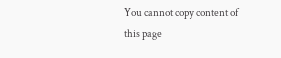You cannot copy content of this page